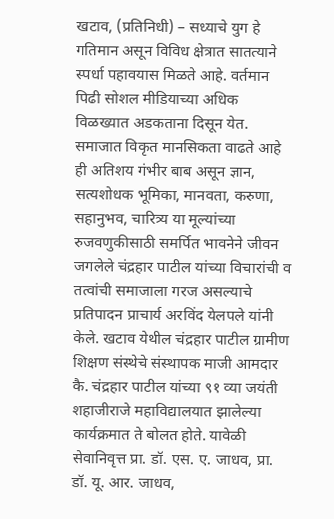खटाव, (प्रतिनिधी) – सध्याचे युग हे गतिमान असून विविध क्षेत्रात सातत्याने स्पर्धा पहावयास मिळते आहे. वर्तमान पिढी सोशल मीडियाच्या अधिक विळख्यात अडकताना दिसून येत. समाजात विकृत मानसिकता वाढते आहे ही अतिशय गंभीर बाब असून ज्ञान, सत्यशोधक भूमिका, मानवता, करुणा, सहानुभव, चारित्र्य या मूल्यांच्या रुजवणुकीसाठी समर्पित भावनेने जीवन जगलेले चंद्रहार पाटील यांच्या विचारांची व तत्वांची समाजाला गरज असल्याचे प्रतिपादन प्राचार्य अरविंद येलपले यांनी केले. खटाव येथील चंद्रहार पाटील ग्रामीण शिक्षण संस्थेचे संस्थापक माजी आमदार कै. चंद्रहार पाटील यांच्या ९१ व्या जयंती शहाजीराजे महाविद्यालयात झालेल्या कार्यक्रमात ते बोलत होते. यावेळी सेवानिवृत्त प्रा. डॉ. एस. ए. जाधव, प्रा. डॉ. यू. आर. जाधव,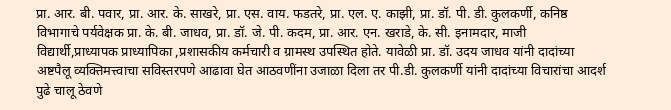प्रा. आर. बी. पवार, प्रा. आर. के. साखरे, प्रा. एस. वाय. फडतरे, प्रा. एल. ए. काझी, प्रा. डॉ. पी. डी. कुलकर्णी, कनिष्ठ विभागाचे पर्यवेक्षक प्रा. के. बी. जाधव, प्रा. डॉ. जे. पी. कदम, प्रा. आर. एन. खराडे, के. सी. इनामदार, माजी विद्यार्थी,प्राध्यापक प्राध्यापिका ,प्रशासकीय कर्मचारी व ग्रामस्थ उपस्थित होते. यावेळी प्रा. डॉ. उदय जाधव यांनी दादांच्या अष्टपैलू व्यक्तिमत्त्वाचा सविस्तरपणे आढावा घेत आठवणींना उजाळा दिला तर पी.डी. कुलकर्णी यांनी दादांच्या विचारांचा आदर्श पुढे चालू ठेवणे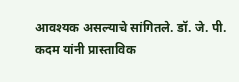आवश्यक असल्याचे सांगितले. डॉ. जे. पी. कदम यांनी प्रास्ताविक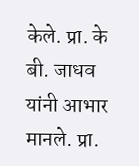केले. प्रा. के बी. जाधव यांनी आभार मानले. प्रा.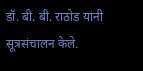डॉ. बी. बी. राठोड यांनी सूत्रसंचालन केले.